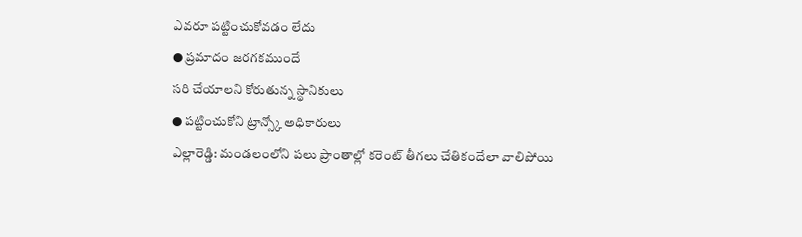ఎవరూ పట్టించుకోవడం లేదు
● ప్రమాదం జరగకముందే
సరి చేయాలని కోరుతున్న స్థానికులు
● పట్టించుకోని ట్రాన్స్కో అధికారులు
ఎల్లారెడ్డి: మండలంలోని పలు ప్రాంతాల్లో కరెంట్ తీగలు చేతికందేలా వాలిపోయి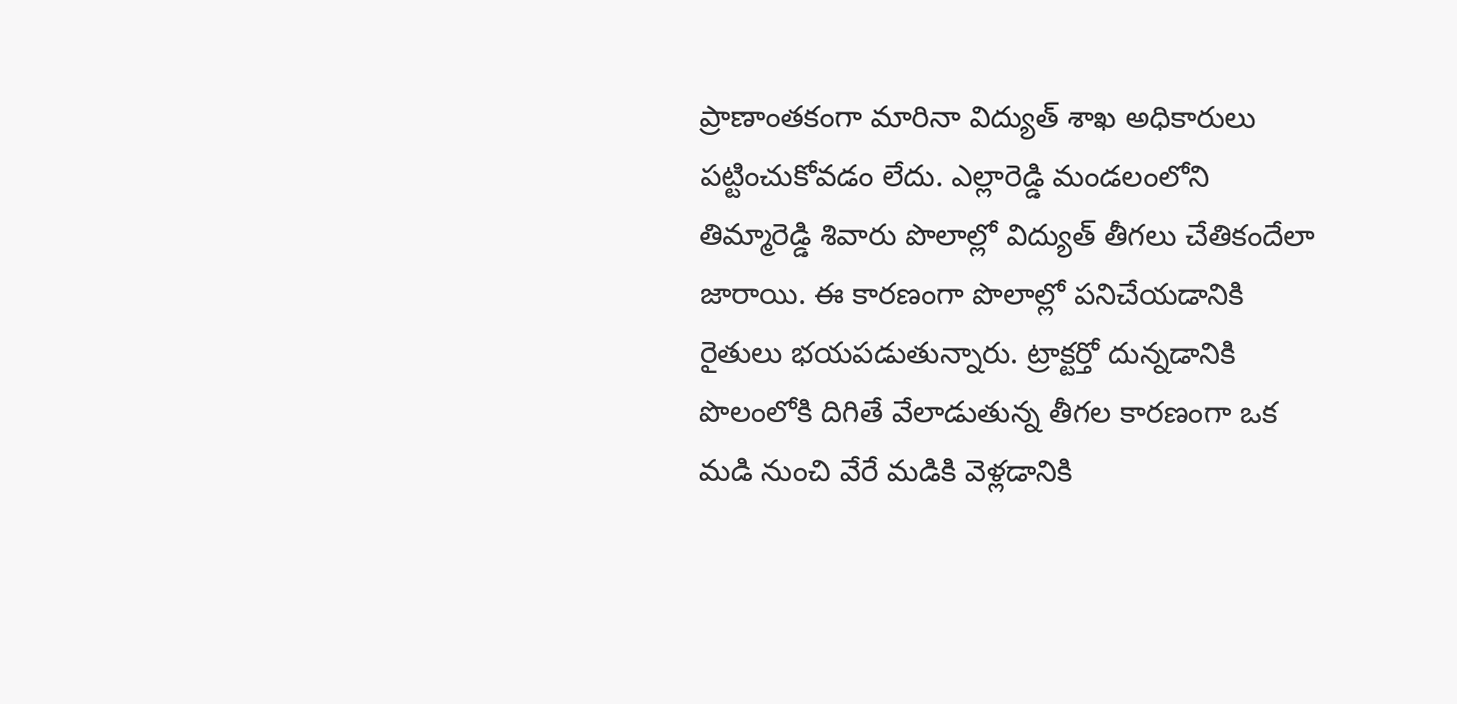ప్రాణాంతకంగా మారినా విద్యుత్ శాఖ అధికారులు పట్టించుకోవడం లేదు. ఎల్లారెడ్డి మండలంలోని తిమ్మారెడ్డి శివారు పొలాల్లో విద్యుత్ తీగలు చేతికందేలా జారాయి. ఈ కారణంగా పొలాల్లో పనిచేయడానికి రైతులు భయపడుతున్నారు. ట్రాక్టర్తో దున్నడానికి పొలంలోకి దిగితే వేలాడుతున్న తీగల కారణంగా ఒక మడి నుంచి వేరే మడికి వెళ్లడానికి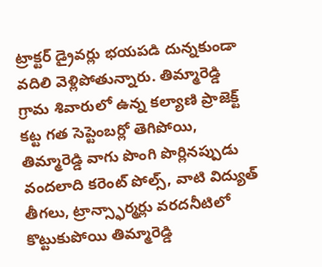ట్రాక్టర్ డ్రైవర్లు భయపడి దున్నకుండా వదిలి వెళ్లిపోతున్నారు. తిమ్మారెడ్డి గ్రామ శివారులో ఉన్న కల్యాణి ప్రాజెక్ట్ కట్ట గత సెప్టెంబర్లో తెగిపోయి, తిమ్మారెడ్డి వాగు పొంగి పొర్లినప్పుడు వందలాది కరెంట్ పోల్స్, వాటి విద్యుత్ తీగలు, ట్రాన్స్ఫార్మర్లు వరదనీటిలో కొట్టుకుపోయి తిమ్మారెడ్డి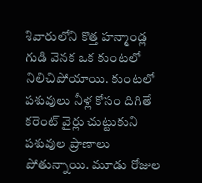శివారులోని కొత్త హన్మాండ్ల గుడి వెనక ఒక కుంటలో నిలిచిపోయాయి. కుంటలో పశువులు నీళ్ల కోసం దిగితే కరెంట్ వైర్లు చుట్టుకుని పశువుల ప్రాణాలు పోతున్నాయి. మూడు రోజుల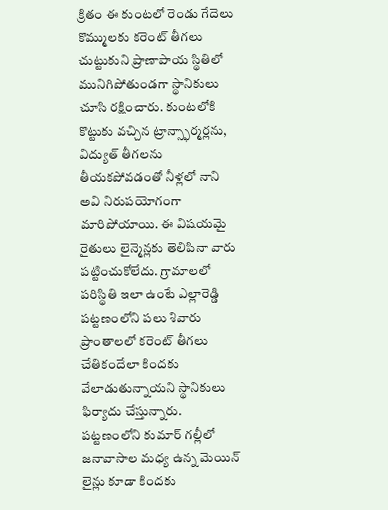క్రితం ఈ కుంటలో రెండు గేదెలు కొమ్ములకు కరెంట్ తీగలు చుట్టుకుని ప్రాణాపాయ స్థితిలో మునిగిపోతుండగా స్థానికులు చూసి రక్షించారు. కుంటలోకి కొట్టుకు వచ్చిన ట్రాన్స్ఫార్మర్లను, విద్యుత్ తీగలను తీయకపోవడంతో నీళ్లలో నాని అవి నిరుపయోగంగా మారిపోయాయి. ఈ విషయమై రైతులు లైన్మెన్లకు తెలిపినా వారు పట్టించుకోలేదు. గ్రామాలలో పరిస్థితి ఇలా ఉంటే ఎల్లారెడ్డి పట్టణంలోని పలు శివారు ప్రాంతాలలో కరెంట్ తీగలు చేతికందేలా కిందకు వేలాడుతున్నాయని స్థానికులు ఫిర్యాదు చేస్తున్నారు. పట్టణంలోని కుమార్ గల్లీలో జనావాసాల మధ్య ఉన్న మెయిన్ లైన్లు కూడా కిందకు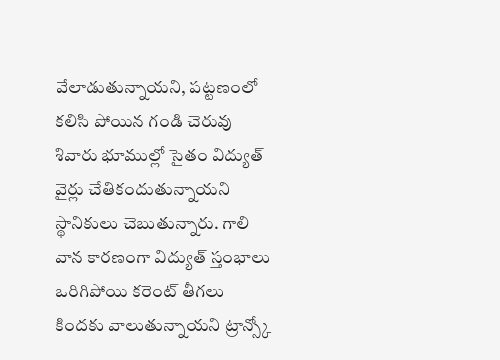వేలాడుతున్నాయని, పట్టణంలో కలిసి పోయిన గండి చెరువు శివారు భూముల్లో సైతం విద్యుత్ వైర్లు చేతికందుతున్నాయని స్థానికులు చెబుతున్నారు. గాలి వాన కారణంగా విద్యుత్ స్తంభాలు ఒరిగిపోయి కరెంట్ తీగలు కిందకు వాలుతున్నాయని ట్రాన్స్కో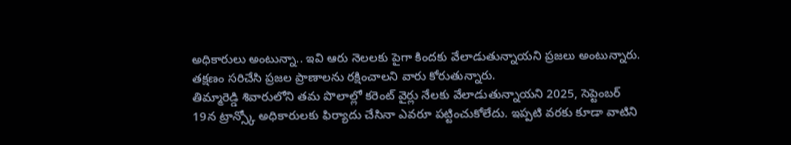అధికారులు అంటున్నా.. ఇవి ఆరు నెలలకు పైగా కిందకు వేలాడుతున్నాయని ప్రజలు అంటున్నారు. తక్షణం సరిచేసి ప్రజల ప్రాణాలను రక్షించాలని వారు కోరుతున్నారు.
తిమ్మారెడ్డి శివారులోని తమ పొలాల్లో కరెంట్ వైర్లు నేలకు వేలాడుతున్నాయని 2025, సెప్టెంబర్ 19న ట్రాన్స్కో అధికారులకు ఫిర్యాదు చేసినా ఎవరూ పట్టించుకోలేదు. ఇప్పటి వరకు కూడా వాటిని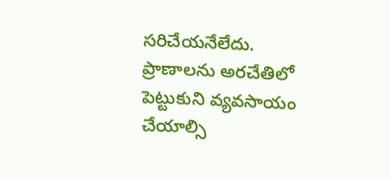సరిచేయనేలేదు. ప్రాణాలను అరచేతిలో పెట్టుకుని వ్యవసాయం చేయాల్సి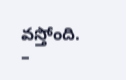వస్తోంది.
–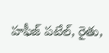హఫీజ్ పటేల్, రైతు,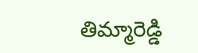తిమ్మారెడ్డి